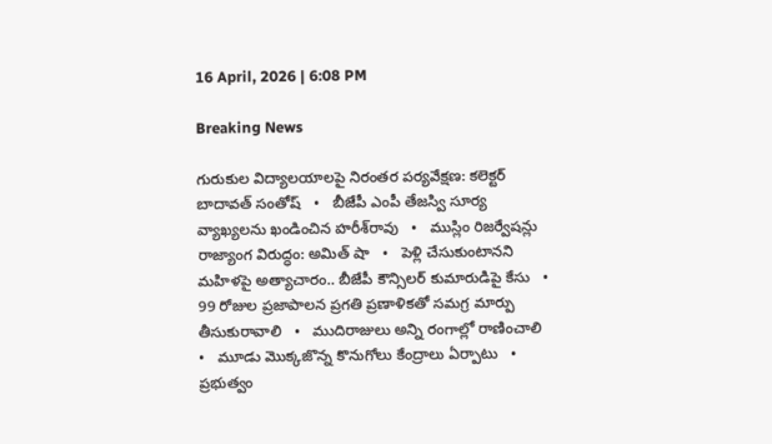16 April, 2026 | 6:08 PM

Breaking News

గురుకుల విద్యాలయాలపై నిరంతర పర్యవేక్షణ: కలెక్టర్ బాదావత్ సంతోష్   •   బీజేపీ ఎంపీ తేజస్వి సూర్య వ్యాఖ్యలను ఖండించిన హరీశ్‌రావు   •   ముస్లిం రిజర్వేషన్లు రాజ్యాంగ విరుద్ధం: అమిత్ షా   •   పెళ్లి చేసుకుంటానని మహిళపై అత్యాచారం.. బీజేపీ కౌన్సిలర్ కుమారుడిపై కేసు   •   99 రోజుల ప్రజాపాలన ప్రగతి ప్రణాళికతో సమగ్ర మార్పు తీసుకురావాలి   •   ముదిరాజులు అన్ని రంగాల్లో రాణించాలి   •   మూడు మొక్కజొన్న కొనుగోలు కేంద్రాలు ఏర్పాటు   •   ప్రభుత్వం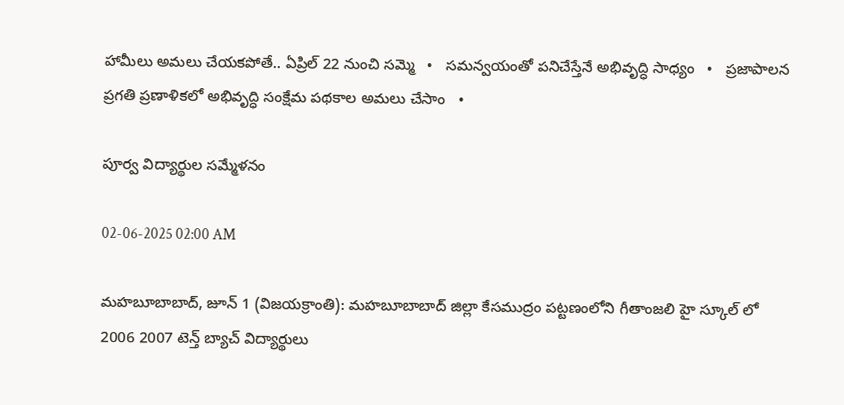హామీలు అమలు చేయకపోతే.. ఏప్రిల్ 22 నుంచి సమ్మె   •   సమన్వయంతో పనిచేస్తేనే అభివృద్ధి సాధ్యం   •   ప్రజాపాలన ప్రగతి ప్రణాళికలో అభివృద్ధి సంక్షేమ పథకాల అమలు చేసాం   •

పూర్వ విద్యార్థుల సమ్మేళనం

02-06-2025 02:00 AM

మహబూబాబాద్, జూన్ 1 (విజయక్రాంతి): మహబూబాబాద్ జిల్లా కేసముద్రం పట్టణంలోని గీతాంజలి హై స్కూల్ లో 2006 2007 టెన్త్ బ్యాచ్ విద్యార్థులు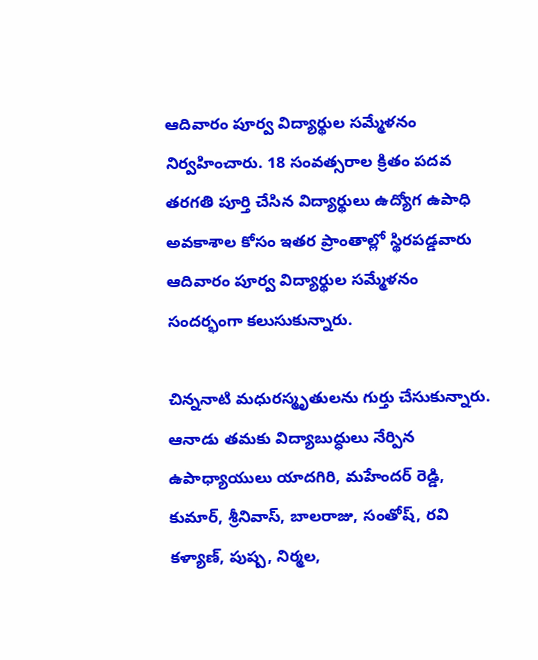ఆదివారం పూర్వ విద్యార్థుల సమ్మేళనం నిర్వహించారు. 18 సంవత్సరాల క్రితం పదవ తరగతి పూర్తి చేసిన విద్యార్థులు ఉద్యోగ ఉపాధి అవకాశాల కోసం ఇతర ప్రాంతాల్లో స్థిరపడ్డవారు ఆదివారం పూర్వ విద్యార్థుల సమ్మేళనం సందర్భంగా కలుసుకున్నారు.

చిన్ననాటి మధురస్మృతులను గుర్తు చేసుకున్నారు. ఆనాడు తమకు విద్యాబుద్ధులు నేర్పిన ఉపాధ్యాయులు యాదగిరి, మహేందర్ రెడ్డి, కుమార్, శ్రీనివాస్, బాలరాజు, సంతోష్, రవి కళ్యాణ్, పుష్ప, నిర్మల,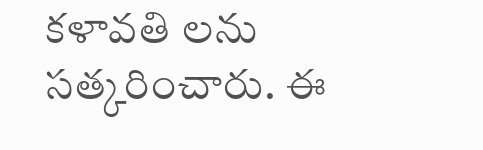కళావతి లను సత్కరించారు. ఈ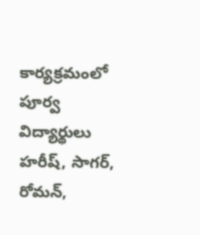కార్యక్రమంలో పూర్వ విద్యార్థులు హరీష్, సాగర్, రోమన్,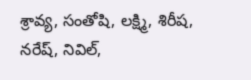శ్రావ్య, సంతోషి, లక్ష్మి, శిరీష, నరేష్, నివిల్,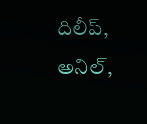దిలీప్, అనిల్,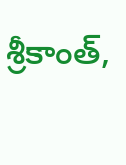శ్రీకాంత్,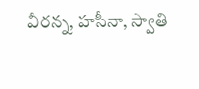వీరన్న, హసీనా, స్వాతి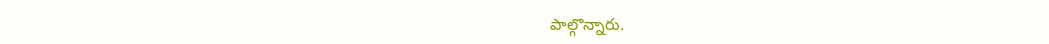పాల్గొన్నారు.